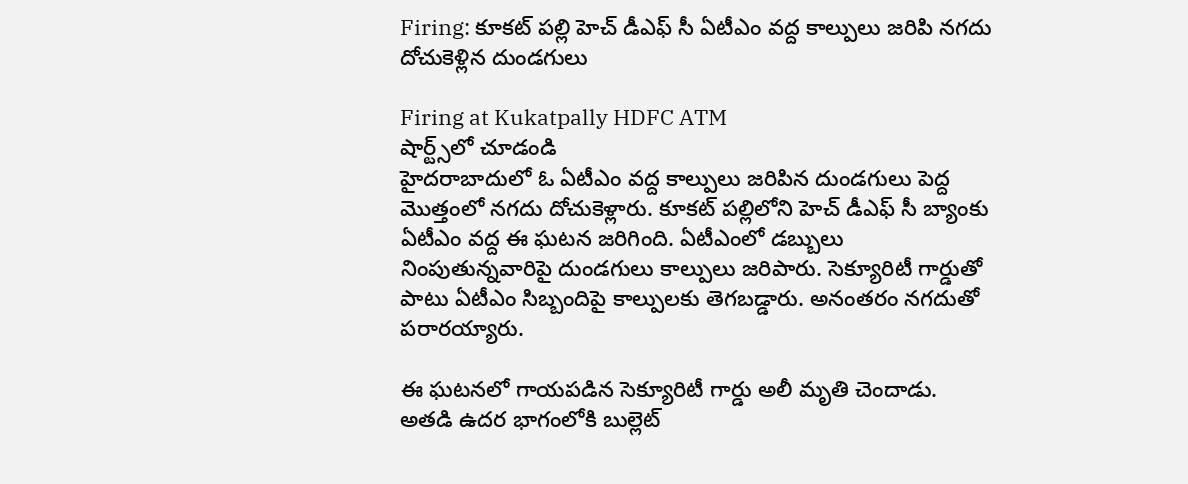Firing: కూకట్ పల్లి హెచ్ డీఎఫ్ సీ ఏటీఎం వద్ద కాల్పులు జరిపి నగదు దోచుకెళ్లిన దుండగులు

Firing at Kukatpally HDFC ATM
షార్ట్స్‌లో చూడండి
హైదరాబాదులో ఓ ఏటీఎం వద్ద కాల్పులు జరిపిన దుండగులు పెద్ద మొత్తంలో నగదు దోచుకెళ్లారు. కూకట్ పల్లిలోని హెచ్ డీఎఫ్ సీ బ్యాంకు ఏటీఎం వద్ద ఈ ఘటన జరిగింది. ఏటీఎంలో డబ్బులు నింపుతున్నవారిపై దుండగులు కాల్పులు జరిపారు. సెక్యూరిటీ గార్డుతో పాటు ఏటీఎం సిబ్బందిపై కాల్పులకు తెగబడ్డారు. అనంతరం నగదుతో పరారయ్యారు.

ఈ ఘటనలో గాయపడిన సెక్యూరిటీ గార్డు అలీ మృతి చెందాడు. అతడి ఉదర భాగంలోకి బుల్లెట్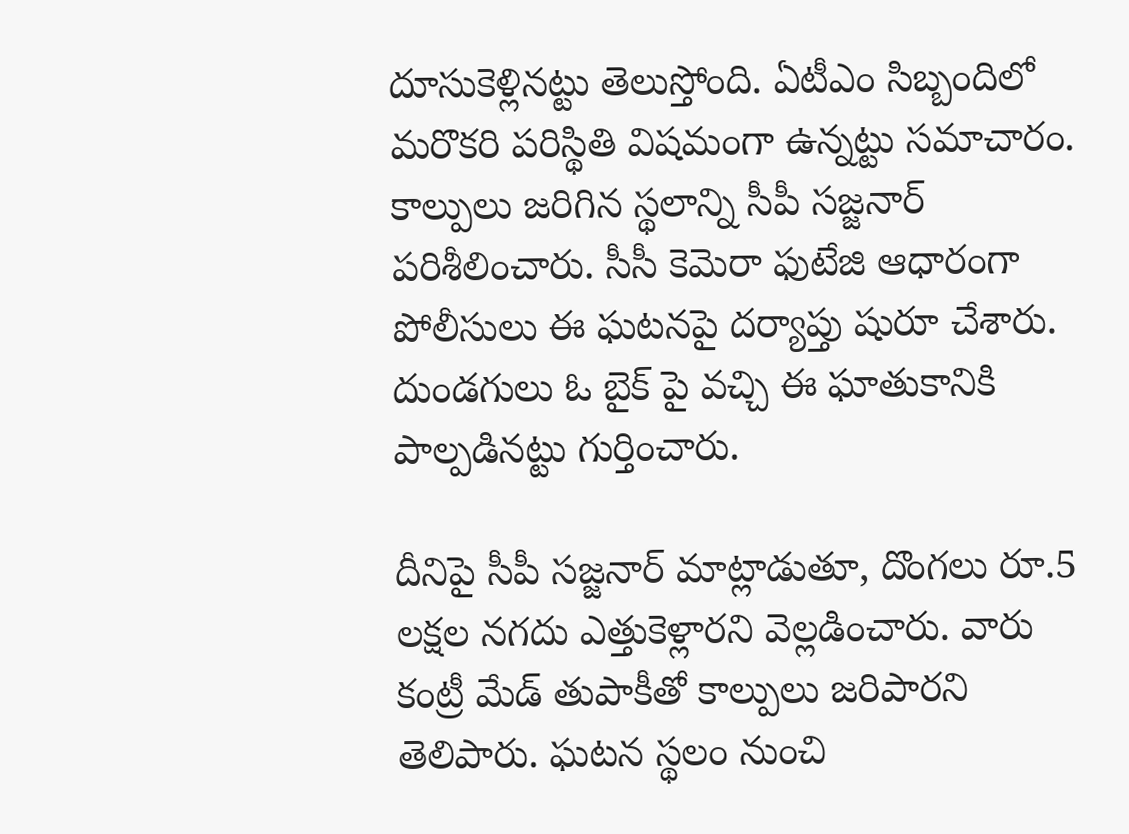దూసుకెళ్లినట్టు తెలుస్తోంది. ఏటీఎం సిబ్బందిలో మరొకరి పరిస్థితి విషమంగా ఉన్నట్టు సమాచారం. కాల్పులు జరిగిన స్థలాన్ని సీపీ సజ్జనార్ పరిశీలించారు. సీసీ కెమెరా ఫుటేజి ఆధారంగా పోలీసులు ఈ ఘటనపై దర్యాప్తు షురూ చేశారు. దుండగులు ఓ బైక్ పై వచ్చి ఈ ఘాతుకానికి పాల్పడినట్టు గుర్తించారు.

దీనిపై సీపీ సజ్జనార్ మాట్లాడుతూ, దొంగలు రూ.5 లక్షల నగదు ఎత్తుకెళ్లారని వెల్లడించారు. వారు కంట్రీ మేడ్ తుపాకీతో కాల్పులు జరిపారని తెలిపారు. ఘటన స్థలం నుంచి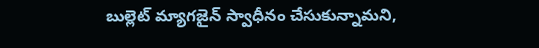బుల్లెట్ మ్యాగజైన్ స్వాధీనం చేసుకున్నామని,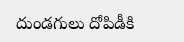దుండగులు దోపిడీకి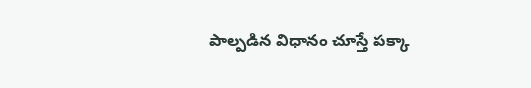పాల్పడిన విధానం చూస్తే పక్కా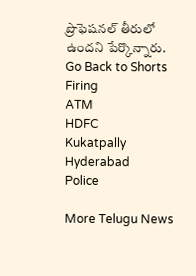ప్రొఫెషనల్ తీరులో ఉందని పేర్కొన్నారు.
Go Back to Shorts
Firing
ATM
HDFC
Kukatpally
Hyderabad
Police

More Telugu News